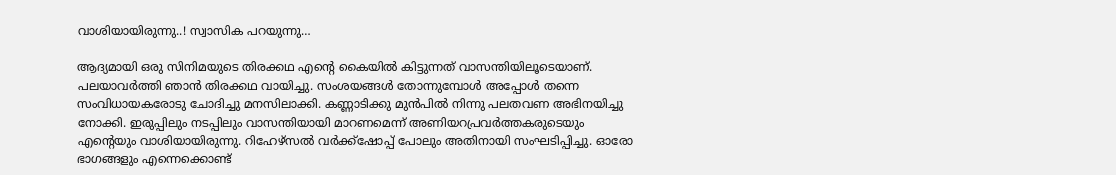വാശിയായിരുന്നു..! സ്വാസിക പറയുന്നു…

ആദ്യമായി ഒരു സിനിമയുടെ തിരക്കഥ എന്‍റെ കൈയിൽ കിട്ടുന്നത് വാസന്തിയിലൂടെയാണ്. പലയാവർത്തി ഞാൻ തിരക്കഥ വായിച്ചു. സംശയങ്ങൾ തോന്നുമ്പോൾ അപ്പോൾ തന്നെ സംവിധായകരോടു ചോദിച്ചു മനസിലാക്കി. കണ്ണാടിക്കു മുൻപിൽ നിന്നു പലതവണ അഭിനയിച്ചു നോക്കി. ഇരുപ്പിലും നടപ്പിലും വാസന്തിയായി മാറണമെന്ന് അണിയറപ്രവർത്തകരുടെയും എന്‍റെയും വാശിയായിരുന്നു. റിഹേഴ്സൽ വർക്ക്ഷോപ്പ് പോലും അതിനായി സംഘടിപ്പിച്ചു. ഓരോ ഭാഗങ്ങളും എന്നെക്കൊണ്ട്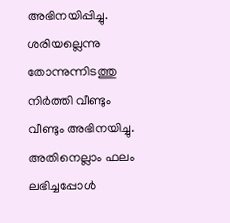അഭിനയിപ്പിച്ചു. ശരിയല്ലെന്നു തോന്നുന്നിടത്തു നിർത്തി വീണ്ടും വീണ്ടും അഭിനയിച്ചു. അതിനെല്ലാം ഫലം ലഭിച്ചപ്പോൾ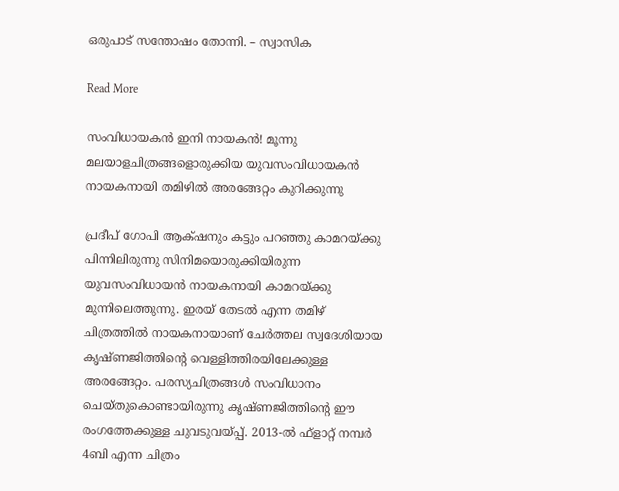ഒരുപാട് സന്തോഷം തോന്നി. – സ്വാസിക

Read More

സംവിധായകൻ ഇനി നായകൻ! മൂന്നു മലയാളചിത്രങ്ങളൊരുക്കിയ യുവസംവിധായകൻ നായകനായി തമിഴിൽ അരങ്ങേറ്റം കുറിക്കുന്നു

പ്രദീപ് ഗോപി ആക്‌ഷനും കട്ടും പറഞ്ഞു കാമറയ്ക്കു പിന്നിലിരുന്നു സിനിമയൊരുക്കിയിരുന്ന യുവസംവിധായന്‍ നായകനായി കാമറയ്ക്കു മുന്നിലെത്തുന്നു. ഇരയ് തേടൽ എന്ന തമിഴ് ചിത്രത്തിൽ നായകനായാണ് ചേർത്തല സ്വദേശിയായ കൃഷ്ണജിത്തിന്‍റെ വെള്ളിത്തിരയിലേക്കുള്ള അരങ്ങേറ്റം. പരസ്യചിത്രങ്ങള്‍ സംവിധാനം ചെയ്തുകൊണ്ടായിരുന്നു കൃഷ്ണജിത്തിന്‍റെ ഈ രംഗത്തേക്കുള്ള ചുവടുവയ്പ്പ്. 2013-ല്‍ ഫ്‌ളാറ്റ് നമ്പര്‍ 4ബി എന്ന ചിത്രം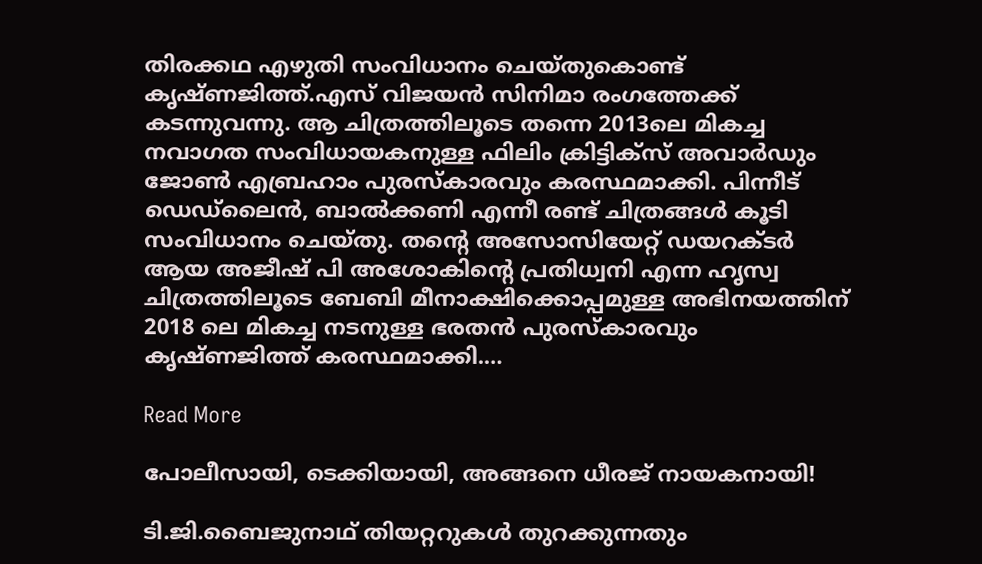തിരക്കഥ എഴുതി സംവിധാനം ചെയ്തുകൊണ്ട് കൃഷ്ണജിത്ത്.എസ് വിജയൻ സിനിമാ രംഗത്തേക്ക് കടന്നുവന്നു. ആ ചിത്രത്തിലൂടെ തന്നെ 2013ലെ മികച്ച നവാഗത സംവിധായകനുള്ള ഫിലിം ക്രിട്ടിക്‌സ് അവാര്‍ഡും ജോണ്‍ എബ്രഹാം പുരസ്‌കാരവും കരസ്ഥമാക്കി. പിന്നീട് ഡെഡ്‌ലൈൻ, ബാല്‍ക്കണി എന്നീ രണ്ട് ചിത്രങ്ങള്‍ കൂടി സംവിധാനം ചെയ്തു. തന്‍റെ അസോസിയേറ്റ് ഡയറക്ടര്‍ ആയ അജീഷ് പി അശോകിന്‍റെ പ്രതിധ്വനി എന്ന ഹൃസ്വ ചിത്രത്തിലൂടെ ബേബി മീനാക്ഷിക്കൊപ്പമുള്ള അഭിനയത്തിന് 2018 ലെ മികച്ച നടനുള്ള ഭരതന്‍ പുരസ്‌കാരവും കൃഷ്ണജിത്ത് കരസ്ഥമാക്കി.…

Read More

പോലീസായി, ടെക്കിയായി, അങ്ങനെ ധീരജ് നായകനായി!

ടി.ജി.ബൈജുനാഥ് തിയറ്ററുകൾ തുറക്കുന്നതും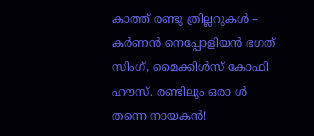കാത്ത് രണ്ടു ത്രില്ലറുകൾ – കർണൻ നെപ്പോളിയൻ ഭഗത് സിംഗ്, മൈക്കിൾസ് കോഫി ഹൗസ്. രണ്ടിലും ഒരാ ൾ തന്നെ നായകൻ!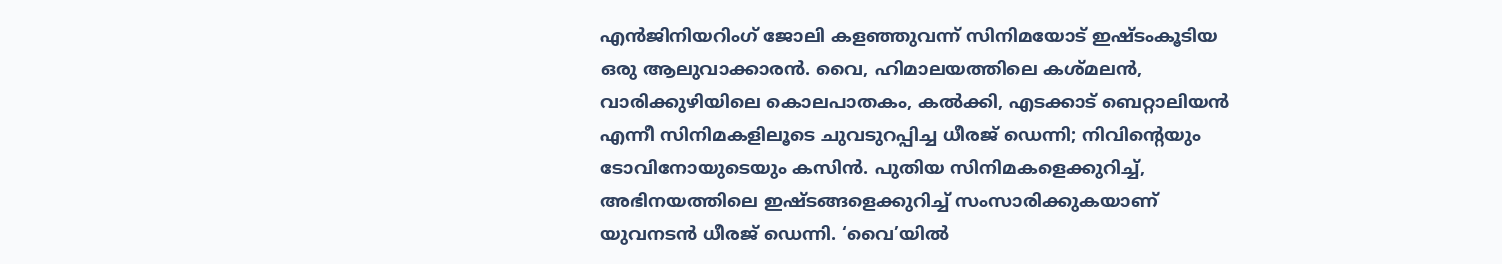എൻജിനിയറിംഗ് ജോലി കളഞ്ഞുവന്ന് സിനിമയോട് ഇഷ്ടംകൂടിയ ഒരു ആലുവാക്കാരൻ. വൈ, ഹിമാലയത്തിലെ കശ്മലൻ, വാരിക്കുഴിയിലെ കൊലപാതകം, കൽക്കി, എടക്കാട് ബെറ്റാലിയൻ എന്നീ സിനിമകളിലൂടെ ചുവടുറപ്പിച്ച ധീരജ് ഡെന്നി; നിവിന്‍റെയും ടോവിനോയുടെയും കസിൻ. പുതിയ സിനിമകളെക്കുറിച്ച്, അഭിനയത്തിലെ ഇഷ്ടങ്ങളെക്കുറിച്ച് സംസാരിക്കുകയാണ് യുവനടൻ ധീരജ് ഡെന്നി. ‘വൈ’യിൽ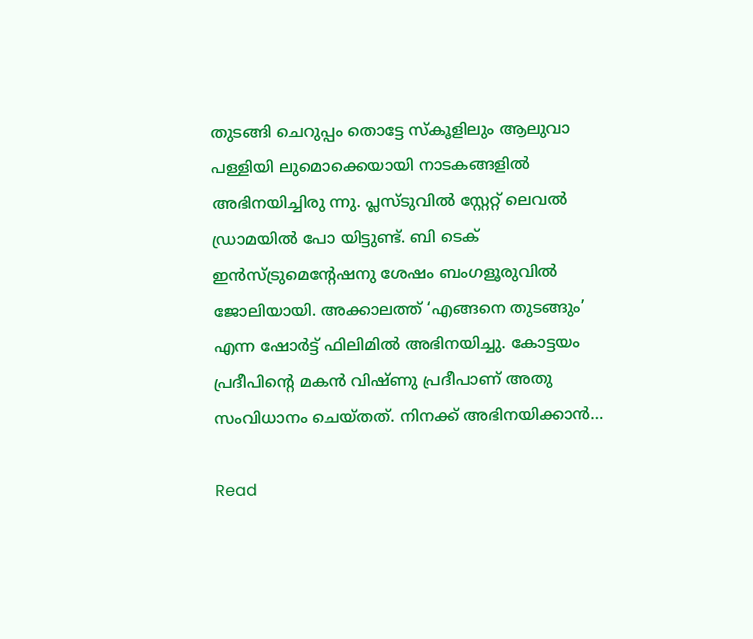തുടങ്ങി ചെറുപ്പം തൊട്ടേ സ്കൂളിലും ആലുവാ പള്ളിയി ലുമൊക്കെയായി നാടകങ്ങളിൽ അഭിനയിച്ചിരു ന്നു. പ്ലസ്ടുവിൽ സ്റ്റേറ്റ് ലെവൽ ഡ്രാമയിൽ പോ യിട്ടുണ്ട്. ബി ടെക് ഇൻസ്ട്രുമെന്‍റേഷനു ശേഷം ബംഗളൂരുവിൽ ജോലിയായി. അക്കാലത്ത് ‘എങ്ങനെ തുടങ്ങും’ എന്ന ഷോർട്ട് ഫിലിമിൽ അഭിനയിച്ചു. കോട്ടയം പ്രദീപിന്‍റെ മകൻ വിഷ്ണു പ്രദീപാണ് അതു സംവിധാനം ചെയ്തത്. നിനക്ക് അഭിനയിക്കാൻ…

Read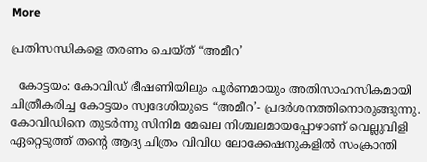More

പ്രതിസന്ധികളെ തരണം ചെയ്ത് “അമീറ’

  കോട്ടയം: കോവിഡ് ഭീഷണിയിലും പൂർണമായും അതിസാഹസികമായി ചിത്രീകരിച്ച കോട്ടയം സ്വദേശിയുടെ “അമീറ’- പ്രദർശനത്തിനൊരുങ്ങുന്നു. കോവിഡിനെ തുടർന്നു സിനിമ മേഖല നിശ്ചലമായപ്പോഴാണ് വെല്ലുവിളി ഏറ്റെടുത്ത് തന്‍റെ ആദ്യ ചിത്രം വിവിധ ലോക്കേഷനുകളിൽ സംക്രാന്തി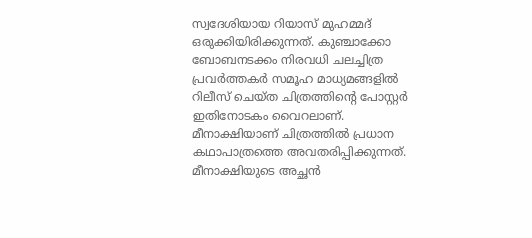സ്വദേശിയായ റിയാസ് മുഹമ്മദ് ഒരുക്കിയിരിക്കുന്നത്. കുഞ്ചാക്കോ ബോബനടക്കം നിരവധി ചലച്ചിത്ര പ്രവർത്തകർ സമൂഹ മാധ്യമങ്ങളിൽ റിലീസ് ചെയ്ത ചിത്രത്തിന്‍റെ പോസ്റ്റർ ഇതിനോടകം വൈറലാണ്. മീനാക്ഷിയാണ് ചിത്രത്തിൽ പ്രധാന കഥാപാത്രത്തെ അവതരിപ്പിക്കുന്നത്. മീനാക്ഷിയുടെ അച്ഛൻ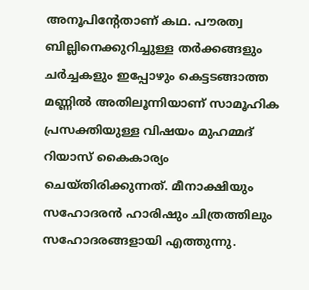അനൂപിന്‍റേതാണ് കഥ. പൗരത്വ ബില്ലിനെക്കുറിച്ചുള്ള തർക്കങ്ങളും ചർച്ചകളും ഇപ്പോഴും കെട്ടടങ്ങാത്ത മണ്ണിൽ അതിലൂന്നിയാണ് സാമൂഹിക പ്രസക്തിയുള്ള വിഷയം മുഹമ്മദ് റിയാസ് കൈകാര്യം ചെയ്തിരിക്കുന്നത്. മീനാക്ഷിയും സഹോദരൻ ഹാരിഷും ചിത്രത്തിലും സഹോദരങ്ങളായി എത്തുന്നു.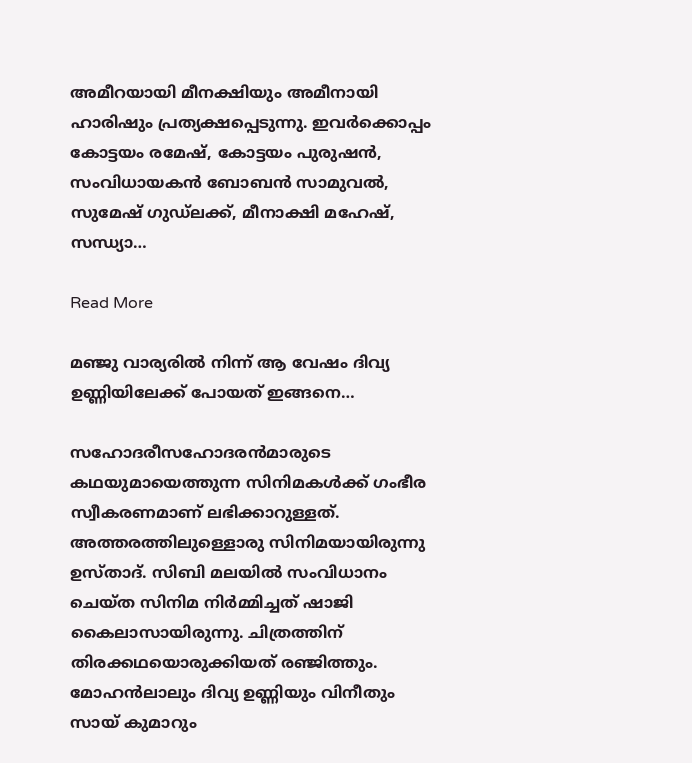അമീറയായി മീനക്ഷിയും അമീനായി ഹാരിഷും പ്രത്യക്ഷപ്പെടുന്നു. ഇവർക്കൊപ്പം കോട്ടയം രമേഷ്, കോട്ടയം പുരുഷൻ, സംവിധായകൻ ബോബൻ സാമുവൽ, സുമേഷ് ഗുഡ്ലക്ക്, മീനാക്ഷി മഹേഷ്, സന്ധ്യാ…

Read More

മഞ്ജു വാര്യരിൽ നിന്ന് ആ വേഷം ദിവ്യ ഉണ്ണിയിലേക്ക് പോയത് ഇങ്ങനെ…

സഹോദരീസഹോദരൻമാരുടെ കഥയുമായെത്തുന്ന സിനിമകൾക്ക് ഗംഭീര സ്വീകരണമാണ് ലഭിക്കാറുള്ളത്. അത്തരത്തിലുള്ളൊരു സിനിമയായിരുന്നു ഉസ്താദ്. സിബി മലയിൽ സംവിധാനം ചെയ്ത സിനിമ നിർമ്മിച്ചത് ഷാജി കൈലാസായിരുന്നു. ചിത്രത്തിന് തിരക്കഥയൊരുക്കിയത് രഞ്ജിത്തും. മോഹൻലാലും ദിവ്യ ഉണ്ണിയും വിനീതും സായ് കുമാറും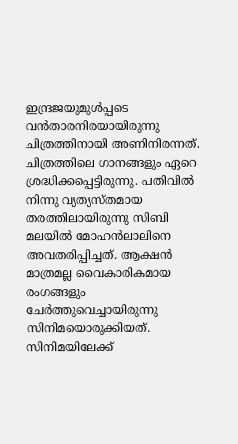ഇന്ദ്രജയുമുൾപ്പടെ വൻതാരനിരയായിരുന്നു ചിത്രത്തിനായി അണിനിരന്നത്. ചിത്രത്തിലെ ഗാനങ്ങളും ഏറെ ശ്രദ്ധിക്കപ്പെട്ടിരുന്നു. പതിവിൽ നിന്നു വ്യത്യസ്തമായ തരത്തിലായിരുന്നു സിബി മലയിൽ മോഹൻലാലിനെ അവതരിപ്പിച്ചത്. ആക്ഷൻ മാത്രമല്ല വൈകാരികമായ രംഗങ്ങളും ചേർത്തുവെച്ചായിരുന്നു സിനിമയൊരുക്കിയത്. സിനിമയിലേക്ക്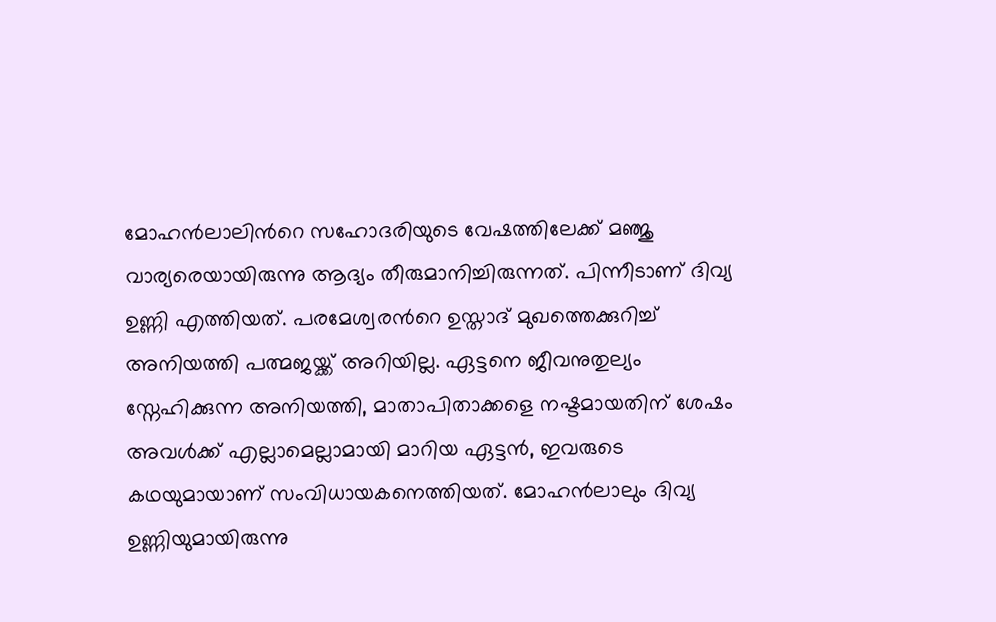മോഹൻലാലിന്‍റെ സഹോദരിയുടെ വേഷത്തിലേക്ക് മഞ്ജു വാര്യരെയായിരുന്നു ആദ്യം തീരുമാനിച്ചിരുന്നത്. പിന്നീടാണ് ദിവ്യ ഉണ്ണി എത്തിയത്. പരമേശ്വരന്‍റെ ഉസ്താദ് മുഖത്തെക്കുറിച്ച് അനിയത്തി പത്മജയ്ക്ക് അറിയില്ല. ഏട്ടനെ ജീവനുതുല്യം സ്നേഹിക്കുന്ന അനിയത്തി, മാതാപിതാക്കളെ നഷ്ടമായതിന് ശേഷം അവൾക്ക് എല്ലാമെല്ലാമായി മാറിയ ഏട്ടൻ, ഇവരുടെ കഥയുമായാണ് സംവിധായകനെത്തിയത്. മോഹൻലാലും ദിവ്യ ഉണ്ണിയുമായിരുന്നു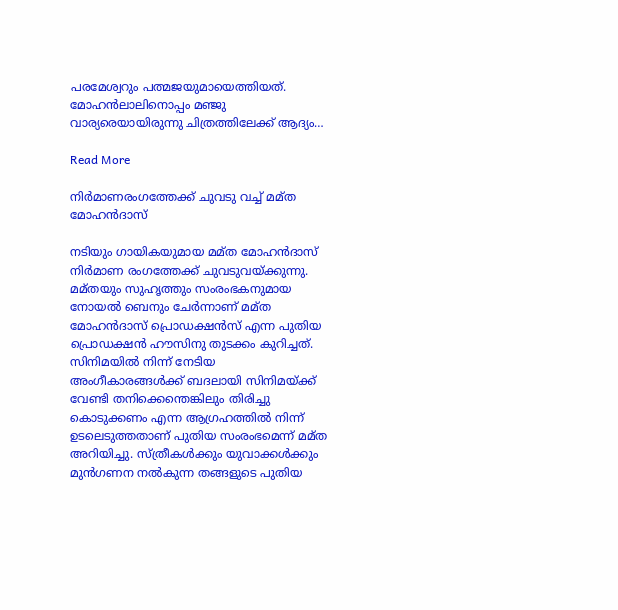പരമേശ്വറും പത്മജയുമായെത്തിയത്. മോഹൻലാലിനൊപ്പം മഞ്ജു വാര്യരെയായിരുന്നു ചിത്രത്തിലേക്ക് ആദ്യം…

Read More

നിർമാണരംഗത്തേക്ക് ചുവടു വച്ച് മമ്ത മോഹൻദാസ്

നടിയും ഗായികയുമായ മമ്ത മോഹൻദാസ് നിർമാണ രംഗത്തേക്ക് ചുവടുവയ്ക്കുന്നു. മമ്തയും സുഹൃത്തും സംരംഭകനുമായ നോയൽ ബെനും ചേർന്നാണ് മമ്ത മോഹൻദാസ് പ്രൊഡക്ഷൻസ് എന്ന പുതിയ പ്രൊഡക്ഷൻ ഹൗസിനു തുടക്കം കുറിച്ചത്. സിനിമയിൽ നിന്ന് നേടിയ അംഗീകാരങ്ങൾക്ക് ബദലായി സിനിമയ്ക്ക് വേണ്ടി തനിക്കെന്തെങ്കിലും തിരിച്ചു കൊടുക്കണം എന്ന ആഗ്രഹത്തിൽ നിന്ന് ഉടലെടുത്തതാണ് പുതിയ സംരംഭമെന്ന് മമ്ത അറിയിച്ചു. സ്ത്രീകൾക്കും യുവാക്കൾക്കും മുൻഗണന നൽകുന്ന തങ്ങളുടെ പുതിയ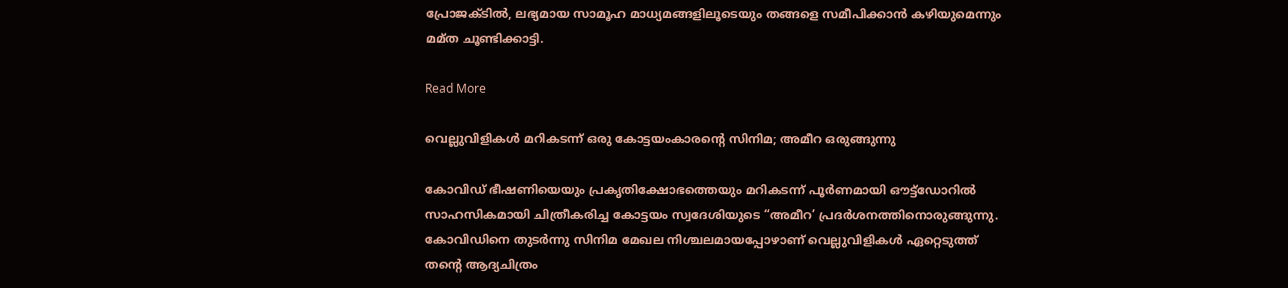പ്രോജക്ടിൽ, ലഭ്യമായ സാമൂഹ മാധ്യമങ്ങളിലൂടെയും തങ്ങളെ സമീപിക്കാൻ കഴിയുമെന്നും മമ്ത ചൂണ്ടിക്കാട്ടി.

Read More

വെല്ലുവിളികൾ മറികടന്ന് ഒരു കോട്ടയംകാരന്‍റെ സിനിമ; അമീറ ഒരുങ്ങുന്നു

കോവിഡ് ഭീഷണിയെയും പ്രകൃതിക്ഷോഭത്തെയും മറികടന്ന് പൂര്‍ണമായി ഔട്ട്ഡോറില്‍ സാഹസികമായി ചിത്രീകരിച്ച കോട്ടയം സ്വദേശിയുടെ “അമീറ’ പ്രദര്‍ശനത്തിനൊരുങ്ങുന്നു. കോവിഡിനെ തുടര്‍ന്നു സിനിമ മേഖല നിശ്ചലമായപ്പോഴാണ് വെല്ലുവിളികൾ ഏറ്റെടുത്ത് തന്‍റെ ആദ്യചിത്രം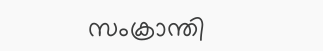സംക്രാന്തി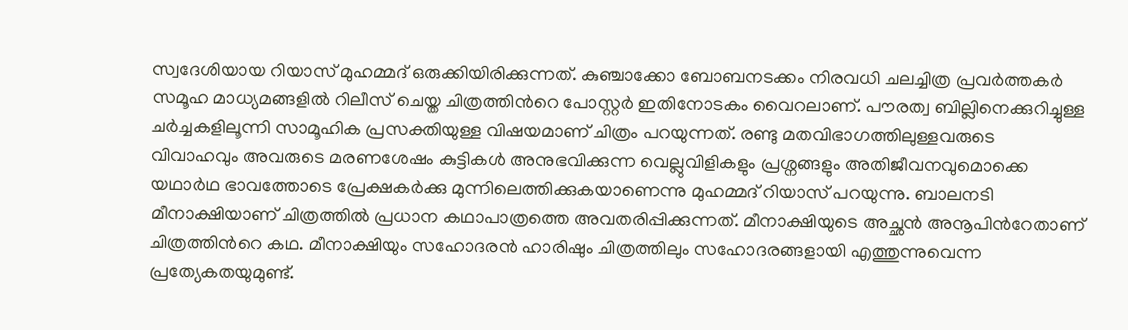സ്വദേശിയായ റിയാസ് മുഹമ്മദ് ഒരുക്കിയിരിക്കുന്നത്. കുഞ്ചാക്കോ ബോബനടക്കം നിരവധി ചലച്ചിത്ര പ്രവര്‍ത്തകര്‍ സമൂഹ മാധ്യമങ്ങളില്‍ റിലീസ് ചെയ്ത ചിത്രത്തിന്‍റെ പോസ്റ്റര്‍ ഇതിനോടകം വൈറലാണ്. പൗരത്വ ബില്ലിനെക്കുറിച്ചുള്ള ചർച്ചകളിലൂന്നി സാമൂഹിക പ്രസക്തിയുള്ള വിഷയമാണ് ചിത്രം പറയുന്നത്. രണ്ടു മതവിഭാഗത്തിലുള്ളവരുടെ വിവാഹവും അവരുടെ മരണശേഷം കുട്ടികള്‍ അനുഭവിക്കുന്ന വെല്ലുവിളികളും പ്രശ്നങ്ങളും അതിജീവനവുമൊക്കെ യഥാര്‍ഥ ഭാവത്തോടെ പ്രേക്ഷകര്‍ക്കു മുന്നിലെത്തിക്കുകയാണെന്നു മുഹമ്മദ് റിയാസ് പറയുന്നു. ബാലനടി മീനാക്ഷിയാണ് ചിത്രത്തില്‍ പ്രധാന കഥാപാത്രത്തെ അവതരിപ്പിക്കുന്നത്. മീനാക്ഷിയുടെ അച്ഛന്‍ അനൂപിന്‍റേതാണ് ചിത്രത്തിന്‍റെ കഥ. മീനാക്ഷിയും സഹോദരന്‍ ഹാരിഷും ചിത്രത്തിലും സഹോദരങ്ങളായി എത്തുന്നുവെന്ന പ്രത്യേകതയുമുണ്ട്.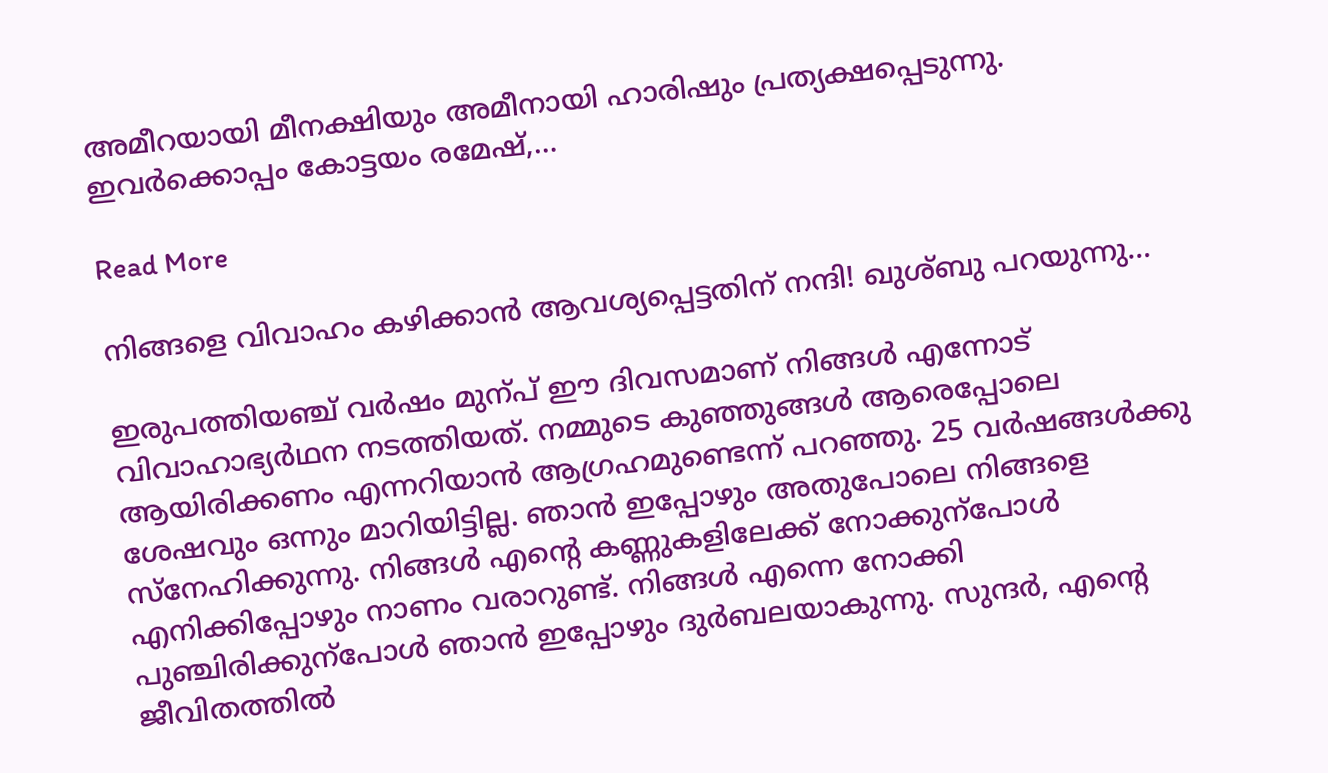അമീറയായി മീനക്ഷിയും അമീനായി ഹാരിഷും പ്രത്യക്ഷപ്പെടുന്നു. ഇവര്‍ക്കൊപ്പം കോട്ടയം രമേഷ്,…

Read More

നിങ്ങളെ വിവാഹം കഴിക്കാൻ ആവശ്യപ്പെട്ടതിന് നന്ദി! ഖുശ്ബു പറയുന്നു…

ഇരുപത്തിയഞ്ച് വർഷം മുന്പ് ഈ ദിവസമാണ് നിങ്ങൾ എന്നോട് വിവാഹാഭ്യർഥന നടത്തിയത്. നമ്മുടെ കുഞ്ഞുങ്ങൾ ആരെപ്പോലെ ആയിരിക്കണം എന്നറിയാൻ ആഗ്രഹമുണ്ടെന്ന് പറഞ്ഞു. 25 വർഷങ്ങൾക്കു ശേഷവും ഒന്നും മാറിയിട്ടില്ല. ഞാൻ ഇപ്പോഴും അതുപോലെ നിങ്ങളെ സ്നേഹിക്കുന്നു. നിങ്ങൾ എന്‍റെ കണ്ണുകളിലേക്ക് നോക്കുന്പോൾ എനിക്കിപ്പോഴും നാണം വരാറുണ്ട്. നിങ്ങൾ എന്നെ നോക്കി പുഞ്ചിരിക്കുന്പോൾ ഞാൻ ഇപ്പോഴും ദുർബലയാകുന്നു. സുന്ദർ, എന്‍റെ ജീവിതത്തിൽ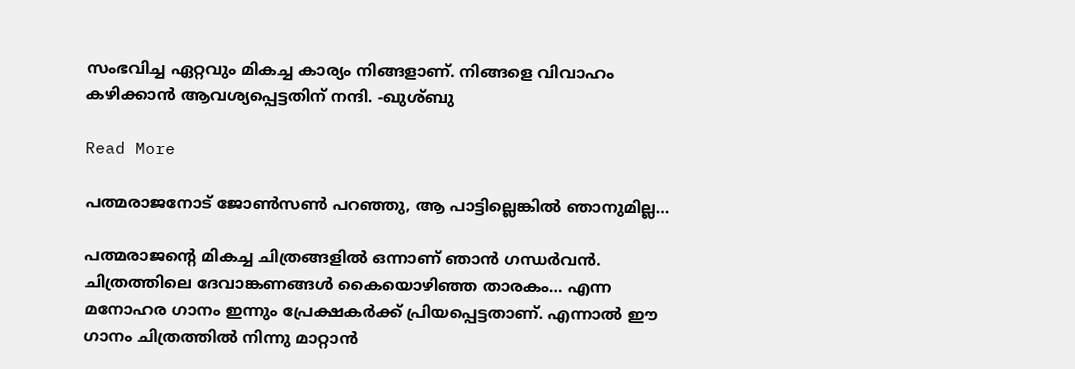സംഭവിച്ച ഏറ്റവും മികച്ച കാര്യം നിങ്ങളാണ്. നിങ്ങളെ വിവാഹം കഴിക്കാൻ ആവശ്യപ്പെട്ടതിന് നന്ദി. -ഖുശ്ബു

Read More

പത്മരാജനോട് ജോണ്‍സണ്‍ പറഞ്ഞു, ആ പാട്ടില്ലെങ്കിൽ ഞാനുമില്ല…

പത്മരാജന്‍റെ മികച്ച ചിത്രങ്ങളിൽ ഒന്നാണ് ഞാൻ ഗന്ധർവൻ. ചിത്രത്തിലെ ദേവാങ്കണങ്ങൾ കൈയൊഴിഞ്ഞ താരകം… എന്ന മനോഹര ഗാനം ഇന്നും പ്രേക്ഷകർക്ക് പ്രിയപ്പെട്ടതാണ്. എന്നാൽ ഈ ഗാനം ചിത്രത്തിൽ നിന്നു മാറ്റാൻ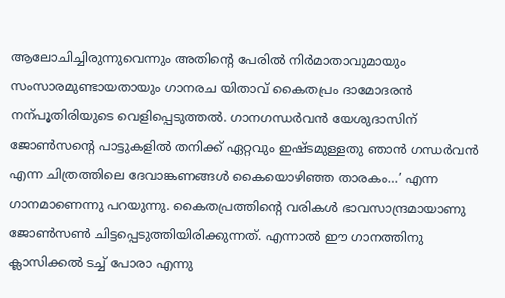ആലോചിച്ചിരുന്നുവെന്നും അതിന്‍റെ പേരിൽ നിർമാതാവുമായും സംസാരമുണ്ടായതായും ഗാനരച യിതാവ് കൈതപ്രം ദാമോദരൻ നന്പൂതിരിയുടെ വെളിപ്പെടുത്തൽ. ഗാനഗന്ധർവൻ യേശുദാസിന് ജോണ്‍സന്‍റെ പാട്ടുകളിൽ തനിക്ക് ഏറ്റവും ഇഷ്ടമുള്ളതു ഞാൻ ഗന്ധർവൻ എന്ന ചിത്രത്തിലെ ദേവാങ്കണങ്ങൾ കൈയൊഴിഞ്ഞ താരകം…’ എന്ന ഗാനമാണെന്നു പറയുന്നു. കൈതപ്രത്തിന്‍റെ വരികൾ ഭാവസാന്ദ്രമായാണു ജോണ്‍സണ്‍ ചിട്ടപ്പെടുത്തിയിരിക്കുന്നത്. എന്നാൽ ഈ ഗാനത്തിനു ക്ലാസിക്കൽ ടച്ച് പോരാ എന്നു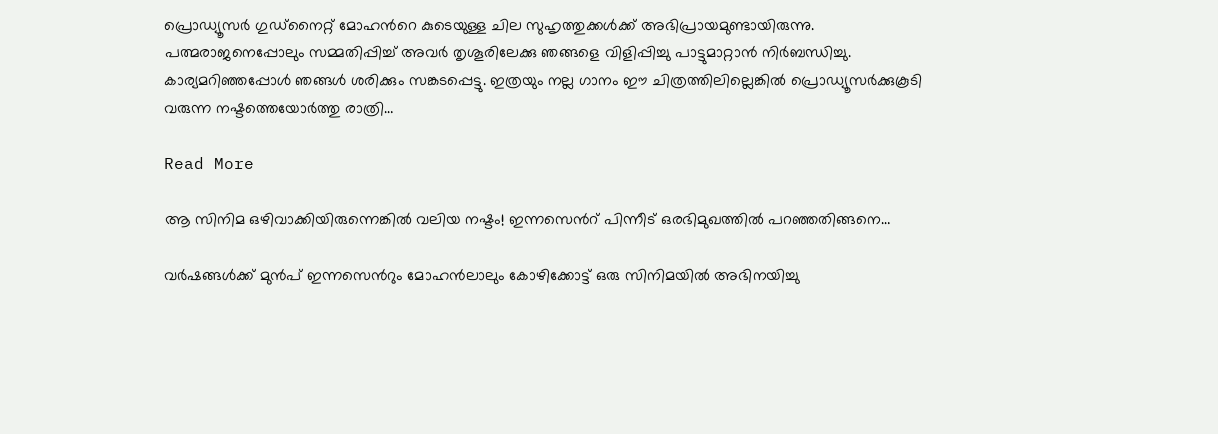പ്രൊഡ്യൂസർ ഗുഡ്നൈറ്റ് മോഹന്‍റെ കുടെയുള്ള ചില സുഹൃത്തുക്കൾക്ക് അഭിപ്രായമുണ്ടായിരുന്നു. പത്മരാജനെപ്പോലും സമ്മതിപ്പിച്ച് അവർ തൃശൂരിലേക്കു ഞങ്ങളെ വിളിപ്പിച്ചു പാട്ടുമാറ്റാൻ നിർബന്ധിച്ചു. കാര്യമറിഞ്ഞപ്പോൾ ഞങ്ങൾ ശരിക്കും സങ്കടപ്പെട്ടു. ഇത്രയും നല്ല ഗാനം ഈ ചിത്രത്തിലില്ലെങ്കിൽ പ്രൊഡ്യൂസർക്കുകൂടി വരുന്ന നഷ്ടത്തെയോർത്തു രാത്രി…

Read More

ആ സിനിമ ഒഴിവാക്കിയിരുന്നെങ്കിൽ വലിയ നഷ്ടം! ഇന്നസെന്‍റ് പിന്നീട് ഒരഭിമുഖത്തിൽ പറഞ്ഞതിങ്ങനെ…

വർഷങ്ങൾക്ക് മുൻപ് ഇന്നസെന്‍റും മോഹൻലാലും കോഴിക്കോട്ട് ഒരു സിനിമയിൽ അഭിനയിച്ചു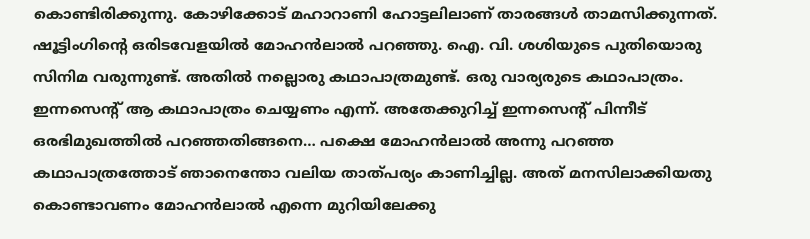കൊണ്ടിരിക്കുന്നു. കോഴിക്കോട് മഹാറാണി ഹോട്ടലിലാണ് താരങ്ങൾ താമസിക്കുന്നത്. ഷൂട്ടിംഗിന്‍റെ ഒരിടവേളയിൽ മോഹൻലാൽ പറഞ്ഞു. ഐ. വി. ശശിയുടെ പുതിയൊരു സിനിമ വരുന്നുണ്ട്. അതിൽ നല്ലൊരു കഥാപാത്രമുണ്ട്. ഒരു വാര്യരുടെ കഥാപാത്രം. ഇന്നസെന്‍റ് ആ കഥാപാത്രം ചെയ്യണം എന്ന്. അതേക്കുറിച്ച് ഇന്നസെന്‍റ് പിന്നീട് ഒരഭിമുഖത്തിൽ പറഞ്ഞതിങ്ങനെ… പക്ഷെ മോഹൻലാൽ അന്നു പറഞ്ഞ കഥാപാത്രത്തോട് ഞാനെന്തോ വലിയ താത്പര്യം കാണിച്ചില്ല. അത് മനസിലാക്കിയതു കൊണ്ടാവണം മോഹൻലാൽ എന്നെ മുറിയിലേക്കു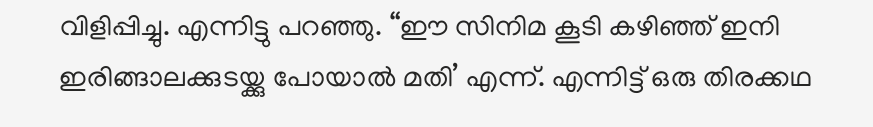വിളിപ്പിച്ചു. എന്നിട്ടു പറഞ്ഞു. “ഈ സിനിമ കൂടി കഴിഞ്ഞ് ഇനി ഇരിങ്ങാലക്കുടയ്ക്കു പോയാൽ മതി’ എന്ന്. എന്നിട്ട് ഒരു തിരക്കഥ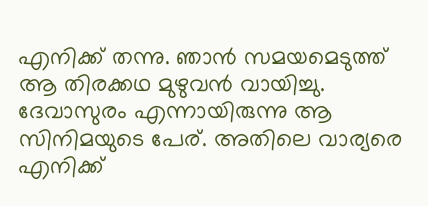എനിക്ക് തന്നു. ഞാൻ സമയമെടുത്ത് ആ തിരക്കഥ മുഴുവൻ വായിച്ചു. ദേവാസുരം എന്നായിരുന്നു ആ സിനിമയുടെ പേര്. അതിലെ വാര്യരെ എനിക്ക്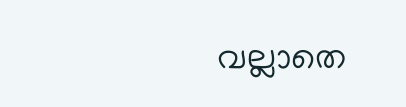വല്ലാതെ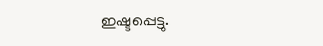ഇഷ്ടപ്പെട്ടു.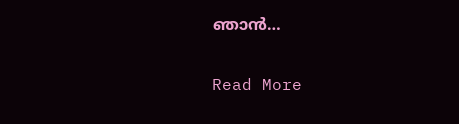ഞാൻ…

Read More